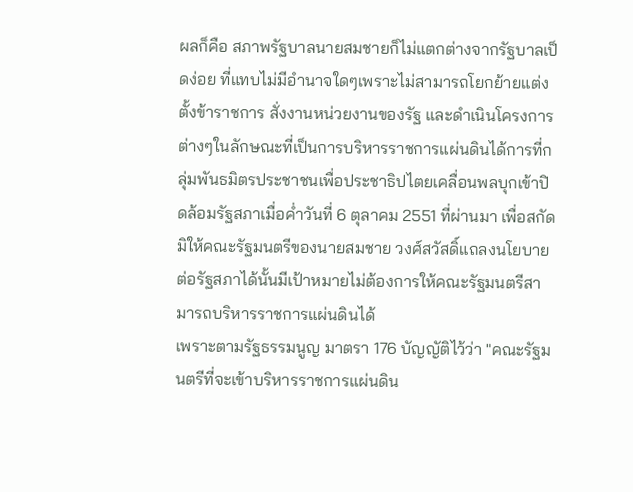ผลก็คือ สภาพรัฐบาลนายสมชายก็ไม่แตกต่างจากรัฐบาลเป็ดง่อย ที่แทบไม่มีอำนาจใดๆเพราะไม่สามารถโยกย้ายแต่งตั้งข้าราชการ สั่งงานหน่วยงานของรัฐ และดำเนินโครงการต่างๆในลักษณะที่เป็นการบริหารราชการแผ่นดินได้การที่กลุ่มพันธมิตรประชาชนเพื่อประชาธิปไตยเคลื่อนพลบุกเข้าปิดล้อมรัฐสภาเมื่อค่ำวันที่ 6 ตุลาคม 2551 ที่ผ่านมา เพื่อสกัดมิให้คณะรัฐมนตรีของนายสมชาย วงศ์สวัสดิ์แถลงนโยบายต่อรัฐสภาได้นั้นมีเป้าหมายไม่ต้องการให้คณะรัฐมนตรีสามารถบริหารราชการแผ่นดินได้
เพราะตามรัฐธรรมนูญ มาตรา 176 บัญญัติไว้ว่า "คณะรัฐมนตรีที่จะเข้าบริหารราชการแผ่นดิน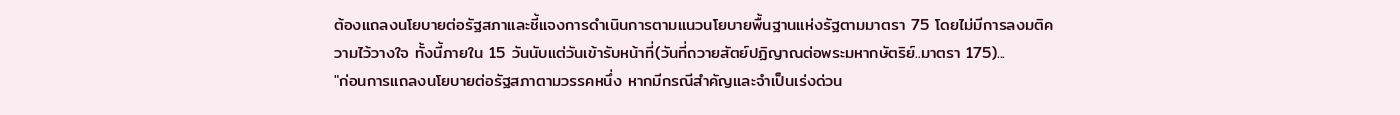ต้องแถลงนโยบายต่อรัฐสภาและชี้แจงการดำเนินการตามแนวนโยบายพื้นฐานแห่งรัฐตามมาตรา 75 โดยไม่มีการลงมติความไว้วางใจ ทั้งนี้ภายใน 15 วันนับแต่วันเข้ารับหน้าที่(วันที่ถวายสัตย์ปฏิญาณต่อพระมหากษัตริย์..มาตรา 175)...
"ก่อนการแถลงนโยบายต่อรัฐสภาตามวรรคหนึ่ง หากมีกรณีสำคัญและจำเป็นเร่งด่วน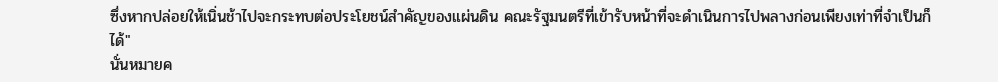ซึ่งหากปล่อยให้เนิ่นช้าไปจะกระทบต่อประโยชน์สำคัญของแผ่นดิน คณะรัฐมนตรีที่เข้ารับหน้าที่จะดำเนินการไปพลางก่อนเพียงเท่าที่จำเป็นก็ได้"
นั่นหมายค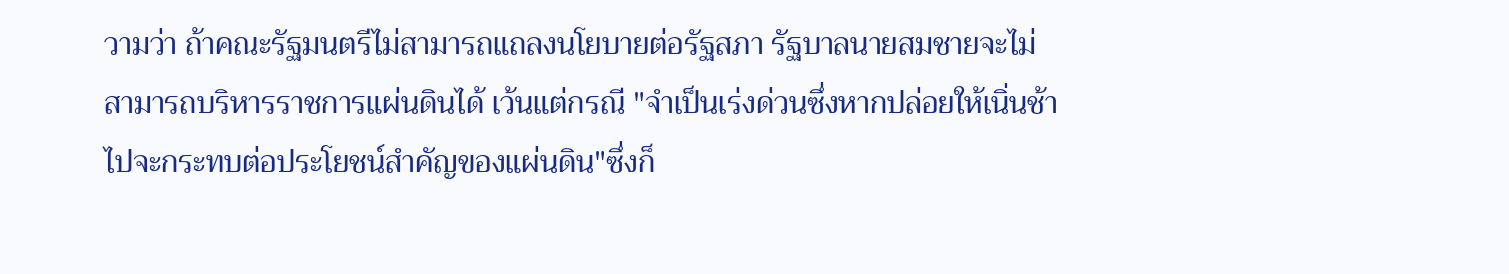วามว่า ถ้าคณะรัฐมนตรีไม่สามารถแถลงนโยบายต่อรัฐสภา รัฐบาลนายสมชายจะไม่สามารถบริหารราชการแผ่นดินได้ เว้นแต่กรณี "จำเป็นเร่งด่วนซึ่งหากปล่อยให้เนิ่นช้าไปจะกระทบต่อประโยชน์สำคัญของแผ่นดิน"ซึ่งก็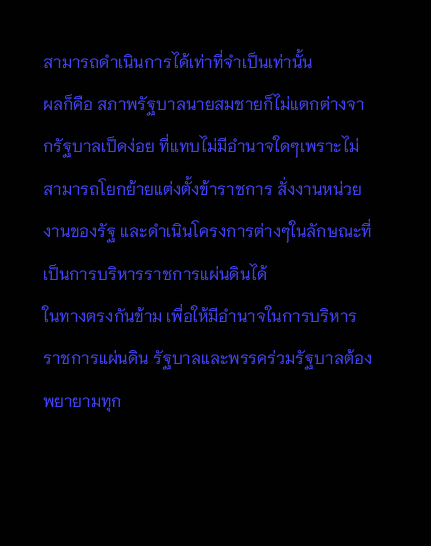สามารถดำเนินการได้เท่าที่จำเป็นเท่านั้น
ผลก็คือ สภาพรัฐบาลนายสมชายก็ไม่แตกต่างจากรัฐบาลเป็ดง่อย ที่แทบไม่มีอำนาจใดๆเพราะไม่สามารถโยกย้ายแต่งตั้งข้าราชการ สั่งงานหน่วยงานของรัฐ และดำเนินโครงการต่างๆในลักษณะที่เป็นการบริหารราชการแผ่นดินได้
ในทางตรงกันข้าม เพื่อให้มีอำนาจในการบริหารราชการแผ่นดิน รัฐบาลและพรรคร่วมรัฐบาลต้องพยายามทุก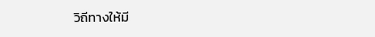วิถีทางให้มี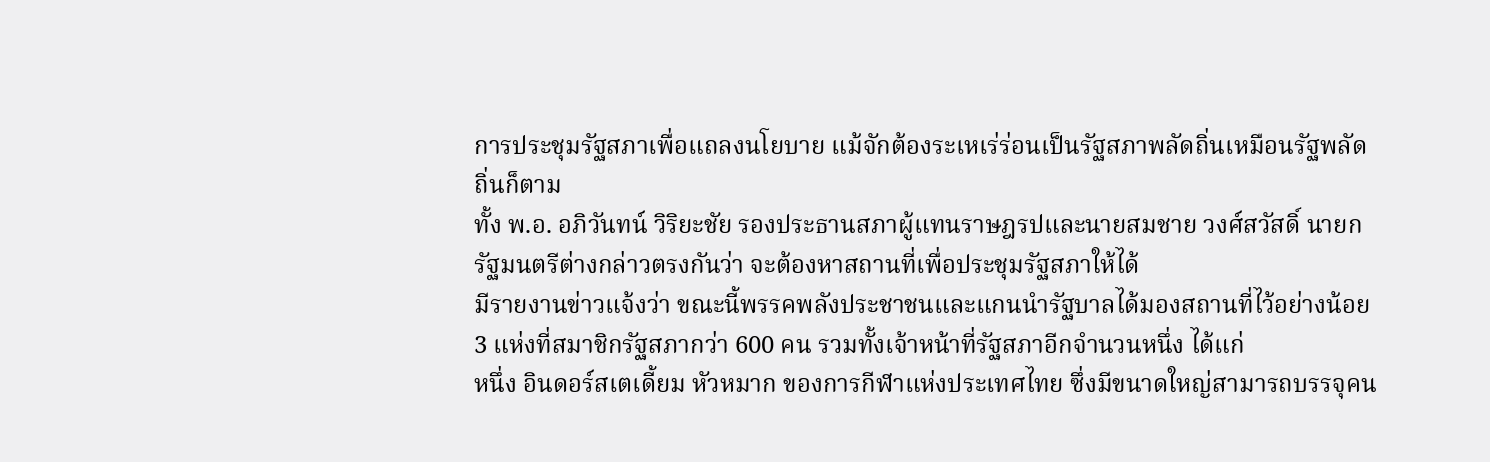การประชุมรัฐสภาเพื่อแถลงนโยบาย แม้จักต้องระเหเร่ร่อนเป็นรัฐสภาพลัดถิ่นเหมือนรัฐพลัดถิ่นก็ตาม
ทั้ง พ.อ. อภิวันทน์ วิริยะชัย รองประธานสภาผู้แทนราษฎรปและนายสมชาย วงศ์สวัสดิ์ นายกรัฐมนตรีต่างกล่าวตรงกันว่า จะต้องหาสถานที่เพื่อประชุมรัฐสภาให้ได้
มีรายงานข่าวแจ้งว่า ขณะนี้พรรคพลังประชาชนและแกนนำรัฐบาลได้มองสถานที่ไว้อย่างน้อย 3 แห่งที่สมาชิกรัฐสภากว่า 600 คน รวมทั้งเจ้าหน้าที่รัฐสภาอีกจำนวนหนึ่ง ได้แก่
หนึ่ง อินดอร์สเตเดี้ยม หัวหมาก ของการกีฬาแห่งประเทศไทย ซึ่งมีขนาดใหญ่สามารถบรรจุคน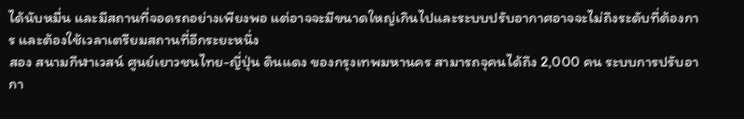ได้นับหมื่น และมีสถานที่จอดรถอย่างเพียงพอ แต่อาจจะมีขนาดใหญ่เกินไปและระบบปรับอากาศอาจจะไม่ถึงระดับที่ต้องการ และต้องใช้เวลาเตรียมสถานที่อีกระยะหนึ่ง
สอง สนามกีฬาเวสน์ ศูนย์เยาวชนไทย-ญี่ปุ่น ดินแดง ของกรุงเทพมหานคร สามารถจุคนได้ถึง 2,000 คน ระบบการปรับอากา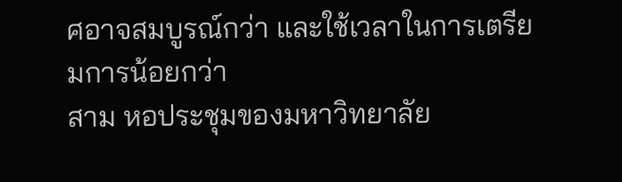ศอาจสมบูรณ์กว่า และใช้เวลาในการเตรียมการน้อยกว่า
สาม หอประชุมของมหาวิทยาลัย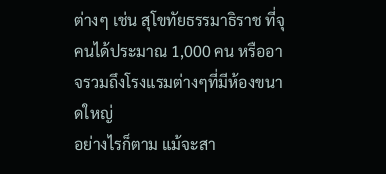ต่างๆ เช่น สุโขทัยธรรมาธิราช ที่จุคนได้ประมาณ 1,000 คน หรืออาจรวมถึงโรงแรมต่างๆที่มีห้องขนาดใหญ่
อย่างไรก็ตาม แม้จะสา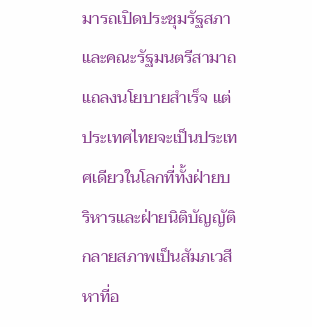มารถเปิดประชุมรัฐสภาและคณะรัฐมนตรีสามาถแถลงนโยบายสำเร็จ แต่ประเทศไทยจะเป็นประเทศเดียวในโลกที่ทั้งฝ่ายบริหารและฝ่ายนิติบัญญัติกลายสภาพเป็นสัมภเวสีหาที่อ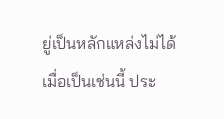ยู่เป็นหลักแหล่งไม่ได้
เมื่อเป็นเช่นนี้ ประ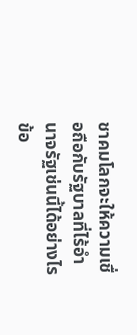ชาคมโลกจะให้ความเชื่อถือกับรัฐบาลที่ไร้อำนาจรัฐเช่นนี้ได้อย่างไร
ข้อ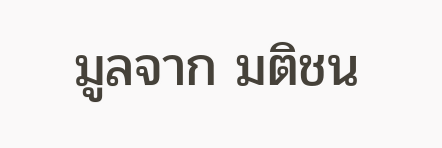มูลจาก มติชน